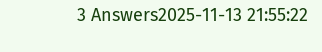3 Answers2025-11-13 21:55:22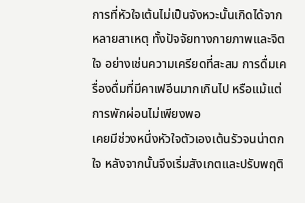การที่หัวใจเต้นไม่เป็นจังหวะนั้นเกิดได้จากหลายสาเหตุ ทั้งปัจจัยทางกายภาพและจิตใจ อย่างเช่นความเครียดที่สะสม การดื่มเครื่องดื่มที่มีคาเฟอีนมากเกินไป หรือแม้แต่การพักผ่อนไม่เพียงพอ
เคยมีช่วงหนึ่งหัวใจตัวเองเต้นรัวจนน่าตกใจ หลังจากนั้นจึงเริ่มสังเกตและปรับพฤติ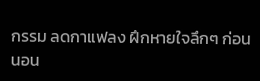กรรม ลดกาแฟลง ฝึกหายใจลึกๆ ก่อนนอน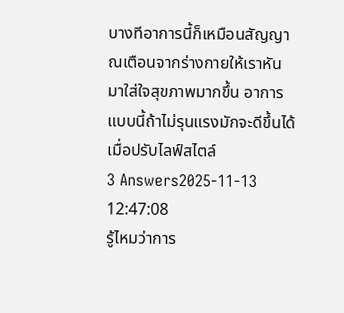บางทีอาการนี้ก็เหมือนสัญญาณเตือนจากร่างกายให้เราหันมาใส่ใจสุขภาพมากขึ้น อาการแบบนี้ถ้าไม่รุนแรงมักจะดีขึ้นได้เมื่อปรับไลฟ์สไตล์
3 Answers2025-11-13 12:47:08
รู้ไหมว่าการ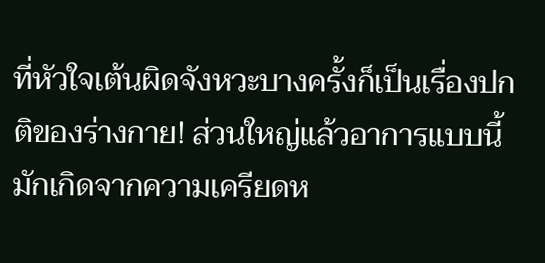ที่หัวใจเต้นผิดจังหวะบางครั้งก็เป็นเรื่องปกติของร่างกาย! ส่วนใหญ่แล้วอาการแบบนี้มักเกิดจากความเครียดห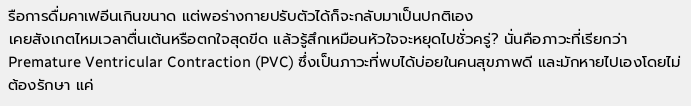รือการดื่มคาเฟอีนเกินขนาด แต่พอร่างกายปรับตัวได้ก็จะกลับมาเป็นปกติเอง
เคยสังเกตไหมเวลาตื่นเต้นหรือตกใจสุดขีด แล้วรู้สึกเหมือนหัวใจจะหยุดไปชั่วครู่? นั่นคือภาวะที่เรียกว่า Premature Ventricular Contraction (PVC) ซึ่งเป็นภาวะที่พบได้บ่อยในคนสุขภาพดี และมักหายไปเองโดยไม่ต้องรักษา แค่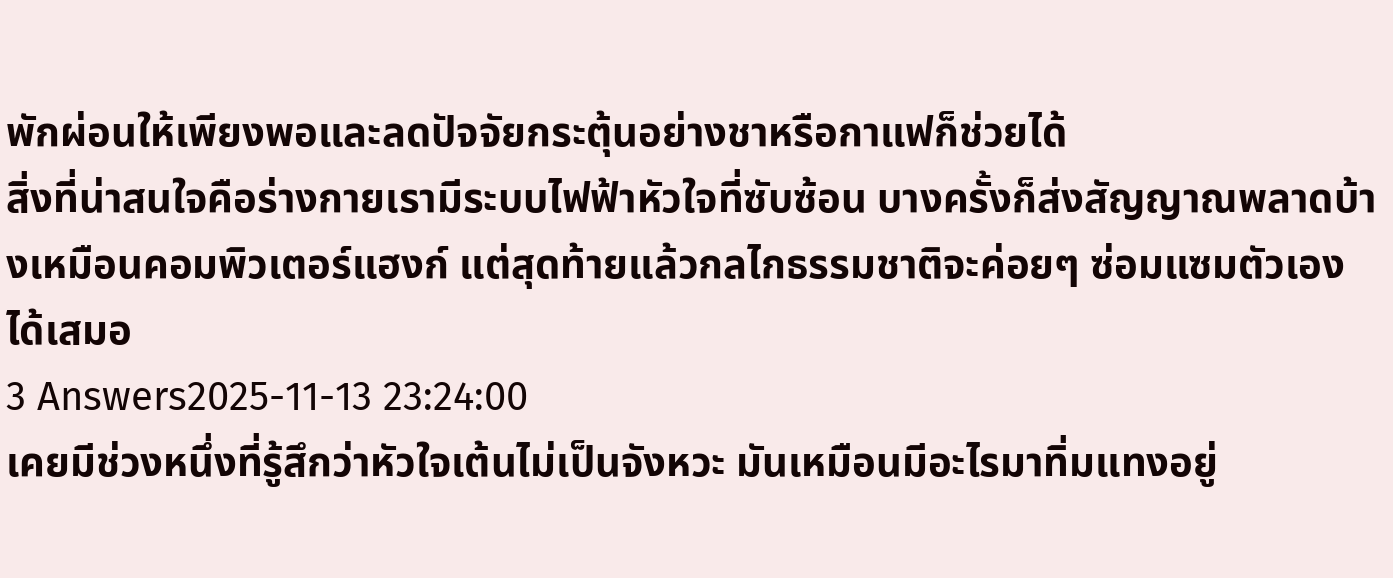พักผ่อนให้เพียงพอและลดปัจจัยกระตุ้นอย่างชาหรือกาแฟก็ช่วยได้
สิ่งที่น่าสนใจคือร่างกายเรามีระบบไฟฟ้าหัวใจที่ซับซ้อน บางครั้งก็ส่งสัญญาณพลาดบ้างเหมือนคอมพิวเตอร์แฮงก์ แต่สุดท้ายแล้วกลไกธรรมชาติจะค่อยๆ ซ่อมแซมตัวเองได้เสมอ
3 Answers2025-11-13 23:24:00
เคยมีช่วงหนึ่งที่รู้สึกว่าหัวใจเต้นไม่เป็นจังหวะ มันเหมือนมีอะไรมาทิ่มแทงอยู่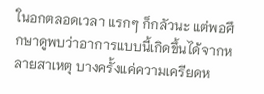ในอกตลอดเวลา แรกๆ ก็กลัวนะ แต่พอศึกษาดูพบว่าอาการแบบนี้เกิดขึ้นได้จากหลายสาเหตุ บางครั้งแค่ความเครียดห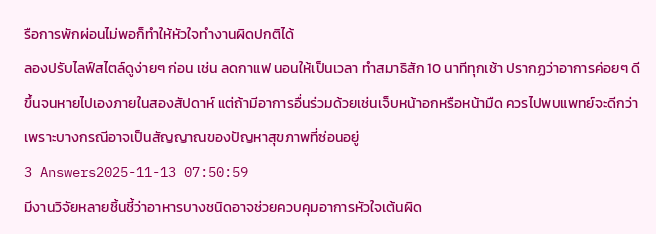รือการพักผ่อนไม่พอก็ทำให้หัวใจทำงานผิดปกติได้
ลองปรับไลฟ์สไตล์ดูง่ายๆ ก่อน เช่น ลดกาแฟ นอนให้เป็นเวลา ทำสมาธิสัก 10 นาทีทุกเช้า ปรากฏว่าอาการค่อยๆ ดีขึ้นจนหายไปเองภายในสองสัปดาห์ แต่ถ้ามีอาการอื่นร่วมด้วยเช่นเจ็บหน้าอกหรือหน้ามืด ควรไปพบแพทย์จะดีกว่า เพราะบางกรณีอาจเป็นสัญญาณของปัญหาสุขภาพที่ซ่อนอยู่
3 Answers2025-11-13 07:50:59
มีงานวิจัยหลายชิ้นชี้ว่าอาหารบางชนิดอาจช่วยควบคุมอาการหัวใจเต้นผิด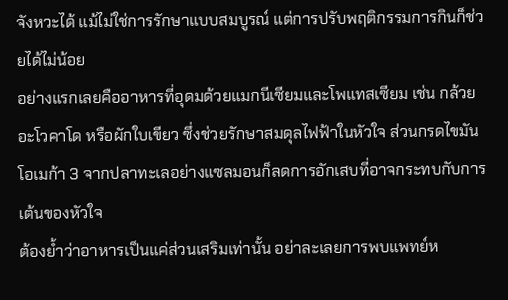จังหวะได้ แม้ไม่ใช่การรักษาแบบสมบูรณ์ แต่การปรับพฤติกรรมการกินก็ช่วยได้ไม่น้อย
อย่างแรกเลยคืออาหารที่อุดมด้วยแมกนีเซียมและโพแทสเซียม เช่น กล้วย อะโวคาโด หรือผักใบเขียว ซึ่งช่วยรักษาสมดุลไฟฟ้าในหัวใจ ส่วนกรดไขมันโอเมก้า 3 จากปลาทะเลอย่างแซลมอนก็ลดการอักเสบที่อาจกระทบกับการเต้นของหัวใจ
ต้องย้ำว่าอาหารเป็นแค่ส่วนเสริมเท่านั้น อย่าละเลยการพบแพทย์ห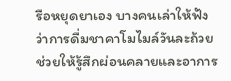รือหยุดยาเอง บางคนเล่าให้ฟังว่าการดื่มชาคาโมไมล์วันละถ้วยช่วยให้รู้สึกผ่อนคลายและอาการ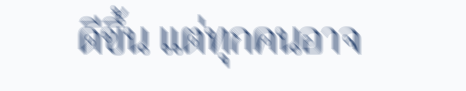ดีขึ้น แต่ทุกคนอาจ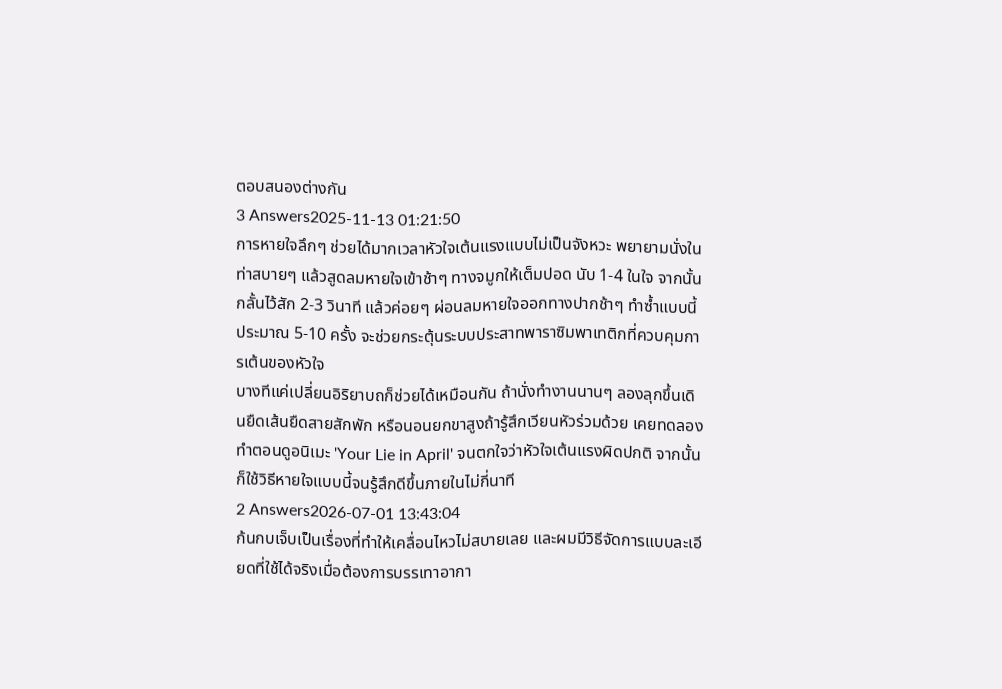ตอบสนองต่างกัน
3 Answers2025-11-13 01:21:50
การหายใจลึกๆ ช่วยได้มากเวลาหัวใจเต้นแรงแบบไม่เป็นจังหวะ พยายามนั่งในท่าสบายๆ แล้วสูดลมหายใจเข้าช้าๆ ทางจมูกให้เต็มปอด นับ 1-4 ในใจ จากนั้นกลั้นไว้สัก 2-3 วินาที แล้วค่อยๆ ผ่อนลมหายใจออกทางปากช้าๆ ทำซ้ำแบบนี้ประมาณ 5-10 ครั้ง จะช่วยกระตุ้นระบบประสาทพาราซิมพาเทติกที่ควบคุมการเต้นของหัวใจ
บางทีแค่เปลี่ยนอิริยาบถก็ช่วยได้เหมือนกัน ถ้านั่งทำงานนานๆ ลองลุกขึ้นเดินยืดเส้นยืดสายสักพัก หรือนอนยกขาสูงถ้ารู้สึกเวียนหัวร่วมด้วย เคยทดลองทำตอนดูอนิเมะ 'Your Lie in April' จนตกใจว่าหัวใจเต้นแรงผิดปกติ จากนั้นก็ใช้วิธีหายใจแบบนี้จนรู้สึกดีขึ้นภายในไม่กี่นาที
2 Answers2026-07-01 13:43:04
ก้นกบเจ็บเป็นเรื่องที่ทำให้เคลื่อนไหวไม่สบายเลย และผมมีวิธีจัดการแบบละเอียดที่ใช้ได้จริงเมื่อต้องการบรรเทาอากา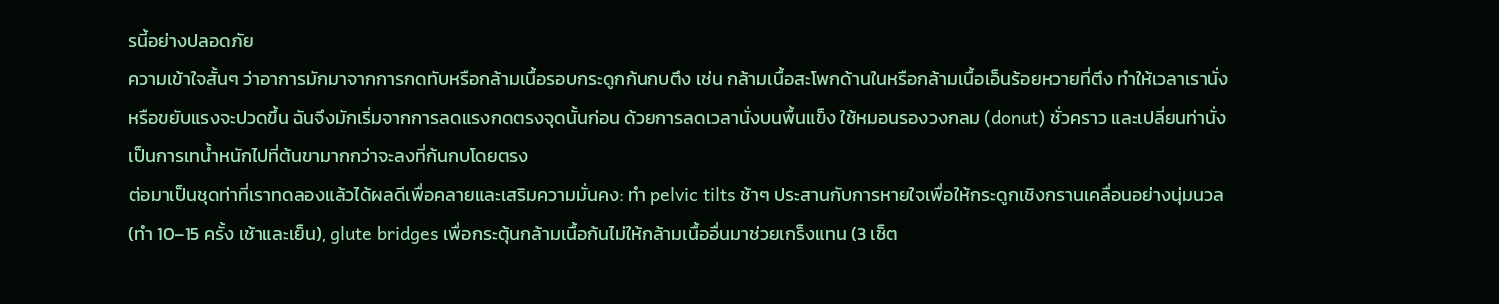รนี้อย่างปลอดภัย
ความเข้าใจสั้นๆ ว่าอาการมักมาจากการกดทับหรือกล้ามเนื้อรอบกระดูกก้นกบตึง เช่น กล้ามเนื้อสะโพกด้านในหรือกล้ามเนื้อเอ็นร้อยหวายที่ตึง ทำให้เวลาเรานั่งหรือขยับแรงจะปวดขึ้น ฉันจึงมักเริ่มจากการลดแรงกดตรงจุดนั้นก่อน ด้วยการลดเวลานั่งบนพื้นแข็ง ใช้หมอนรองวงกลม (donut) ชั่วคราว และเปลี่ยนท่านั่งเป็นการเทน้ำหนักไปที่ต้นขามากกว่าจะลงที่ก้นกบโดยตรง
ต่อมาเป็นชุดท่าที่เราทดลองแล้วได้ผลดีเพื่อคลายและเสริมความมั่นคง: ทำ pelvic tilts ช้าๆ ประสานกับการหายใจเพื่อให้กระดูกเชิงกรานเคลื่อนอย่างนุ่มนวล (ทำ 10–15 ครั้ง เช้าและเย็น), glute bridges เพื่อกระตุ้นกล้ามเนื้อก้นไม่ให้กล้ามเนื้ออื่นมาช่วยเกร็งแทน (3 เซ็ต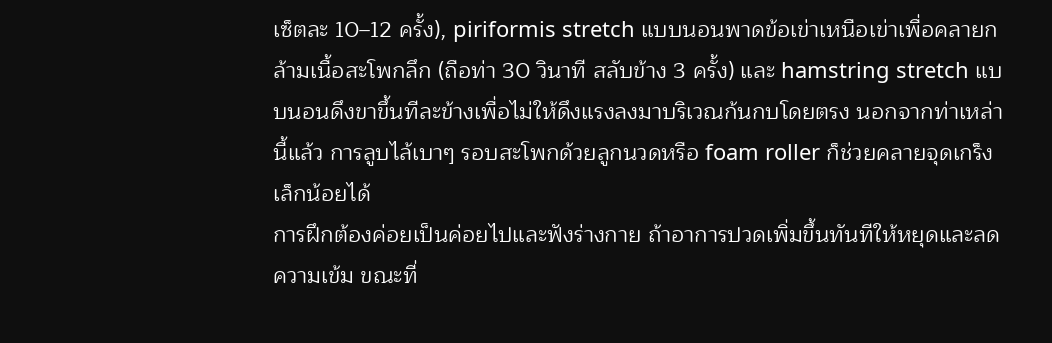เซ็ตละ 10–12 ครั้ง), piriformis stretch แบบนอนพาดข้อเข่าเหนือเข่าเพื่อคลายกล้ามเนื้อสะโพกลึก (ถือท่า 30 วินาที สลับข้าง 3 ครั้ง) และ hamstring stretch แบบนอนดึงขาขึ้นทีละข้างเพื่อไม่ให้ดึงแรงลงมาบริเวณก้นกบโดยตรง นอกจากท่าเหล่านี้แล้ว การลูบไล้เบาๆ รอบสะโพกด้วยลูกนวดหรือ foam roller ก็ช่วยคลายจุดเกร็งเล็กน้อยได้
การฝึกต้องค่อยเป็นค่อยไปและฟังร่างกาย ถ้าอาการปวดเพิ่มขึ้นทันทีให้หยุดและลดความเข้ม ขณะที่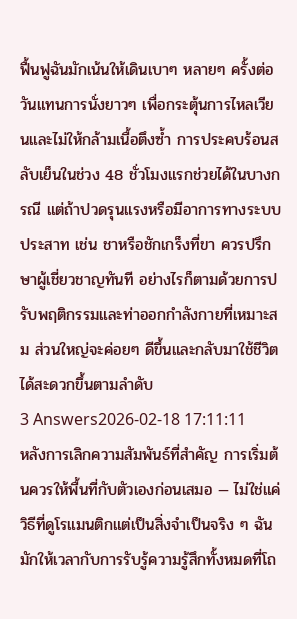ฟื้นฟูฉันมักเน้นให้เดินเบาๆ หลายๆ ครั้งต่อวันแทนการนั่งยาวๆ เพื่อกระตุ้นการไหลเวียนและไม่ให้กล้ามเนื้อตึงซ้ำ การประคบร้อนสลับเย็นในช่วง 48 ชั่วโมงแรกช่วยได้ในบางกรณี แต่ถ้าปวดรุนแรงหรือมีอาการทางระบบประสาท เช่น ชาหรือชักเกร็งที่ขา ควรปรึกษาผู้เชี่ยวชาญทันที อย่างไรก็ตามด้วยการปรับพฤติกรรมและท่าออกกำลังกายที่เหมาะสม ส่วนใหญ่จะค่อยๆ ดีขึ้นและกลับมาใช้ชีวิตได้สะดวกขึ้นตามลำดับ
3 Answers2026-02-18 17:11:11
หลังการเลิกความสัมพันธ์ที่สำคัญ การเริ่มต้นควรให้พื้นที่กับตัวเองก่อนเสมอ — ไม่ใช่แค่วิธีที่ดูโรแมนติกแต่เป็นสิ่งจำเป็นจริง ๆ ฉันมักให้เวลากับการรับรู้ความรู้สึกทั้งหมดที่โถ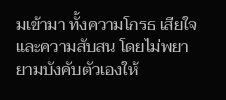มเข้ามา ทั้งความโกรธ เสียใจ และความสับสน โดยไม่พยายามบังคับตัวเองให้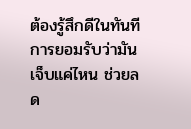ต้องรู้สึกดีในทันที การยอมรับว่ามันเจ็บแค่ไหน ช่วยลด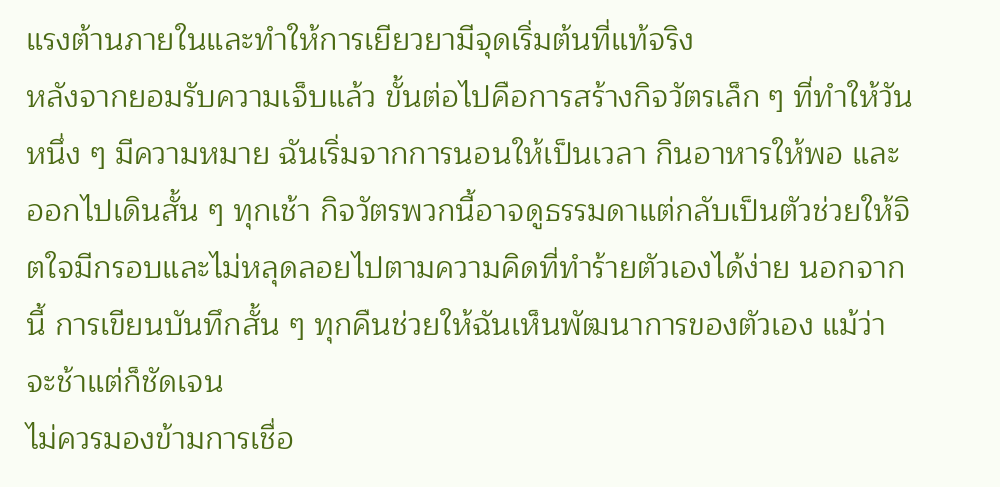แรงต้านภายในและทำให้การเยียวยามีจุดเริ่มต้นที่แท้จริง
หลังจากยอมรับความเจ็บแล้ว ขั้นต่อไปคือการสร้างกิจวัตรเล็ก ๆ ที่ทำให้วันหนึ่ง ๆ มีความหมาย ฉันเริ่มจากการนอนให้เป็นเวลา กินอาหารให้พอ และออกไปเดินสั้น ๆ ทุกเช้า กิจวัตรพวกนี้อาจดูธรรมดาแต่กลับเป็นตัวช่วยให้จิตใจมีกรอบและไม่หลุดลอยไปตามความคิดที่ทำร้ายตัวเองได้ง่าย นอกจากนี้ การเขียนบันทึกสั้น ๆ ทุกคืนช่วยให้ฉันเห็นพัฒนาการของตัวเอง แม้ว่าจะช้าแต่ก็ชัดเจน
ไม่ควรมองข้ามการเชื่อ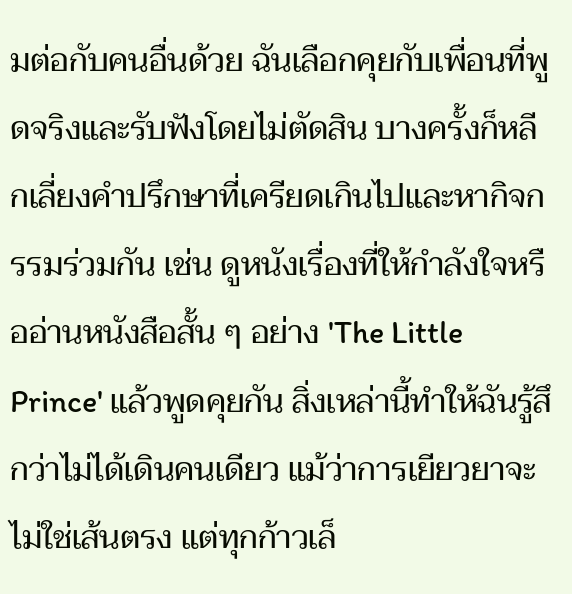มต่อกับคนอื่นด้วย ฉันเลือกคุยกับเพื่อนที่พูดจริงและรับฟังโดยไม่ตัดสิน บางครั้งก็หลีกเลี่ยงคำปรึกษาที่เครียดเกินไปและหากิจกรรมร่วมกัน เช่น ดูหนังเรื่องที่ให้กำลังใจหรืออ่านหนังสือสั้น ๆ อย่าง 'The Little Prince' แล้วพูดคุยกัน สิ่งเหล่านี้ทำให้ฉันรู้สึกว่าไม่ได้เดินคนเดียว แม้ว่าการเยียวยาจะไม่ใช่เส้นตรง แต่ทุกก้าวเล็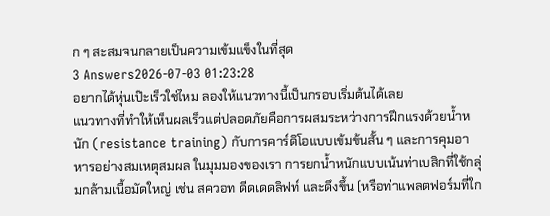ก ๆ สะสมจนกลายเป็นความเข้มแข็งในที่สุด
3 Answers2026-07-03 01:23:28
อยากได้หุ่นเป๊ะเร็วใช่ไหม ลองให้แนวทางนี้เป็นกรอบเริ่มต้นได้เลย
แนวทางที่ทำให้เห็นผลเร็วแต่ปลอดภัยคือการผสมระหว่างการฝึกแรงด้วยน้ำหนัก (resistance training) กับการคาร์ดิโอแบบเข้มข้นสั้น ๆ และการคุมอาหารอย่างสมเหตุสมผล ในมุมมองของเรา การยกน้ำหนักแบบเน้นท่าเบสิกที่ใช้กลุ่มกล้ามเนื้อมัดใหญ่ เช่น สควอท ดีดเดดลิฟท์ และดึงขึ้น (หรือท่าแพลตฟอร์มที่ใก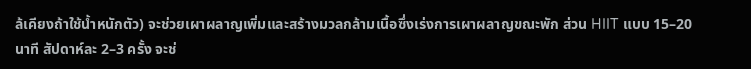ล้เคียงถ้าใช้น้ำหนักตัว) จะช่วยเผาผลาญเพิ่มและสร้างมวลกล้ามเนื้อซึ่งเร่งการเผาผลาญขณะพัก ส่วน HIIT แบบ 15–20 นาที สัปดาห์ละ 2–3 ครั้ง จะช่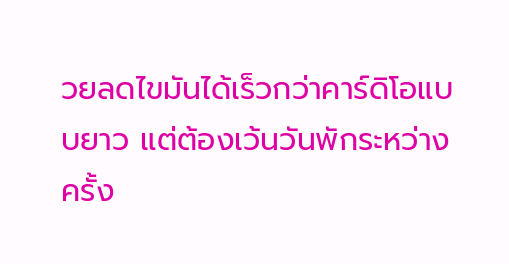วยลดไขมันได้เร็วกว่าคาร์ดิโอแบบยาว แต่ต้องเว้นวันพักระหว่างครั้ง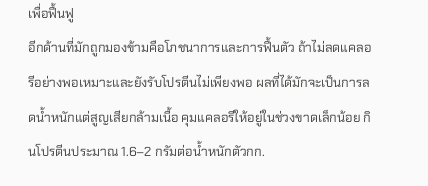เพื่อฟื้นฟู
อีกด้านที่มักถูกมองข้ามคือโภชนาการและการฟื้นตัว ถ้าไม่ลดแคลอรีอย่างพอเหมาะและยังรับโปรตีนไม่เพียงพอ ผลที่ได้มักจะเป็นการลดน้ำหนักแต่สูญเสียกล้ามเนื้อ คุมแคลอรีให้อยู่ในช่วงขาดเล็กน้อย กินโปรตีนประมาณ 1.6–2 กรัมต่อน้ำหนักตัวกก.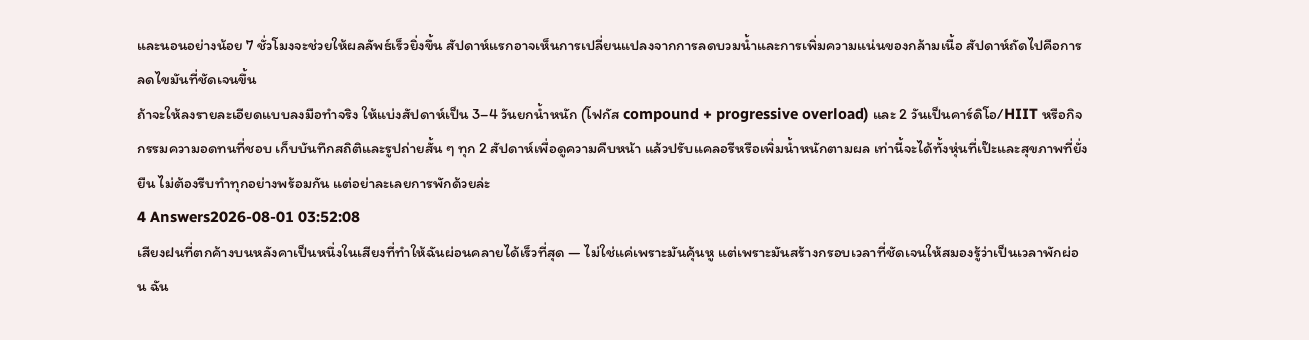และนอนอย่างน้อย 7 ชั่วโมงจะช่วยให้ผลลัพธ์เร็วยิ่งขึ้น สัปดาห์แรกอาจเห็นการเปลี่ยนแปลงจากการลดบวมน้ำและการเพิ่มความแน่นของกล้ามเนื้อ สัปดาห์ถัดไปคือการลดไขมันที่ชัดเจนขึ้น
ถ้าจะให้ลงรายละเอียดแบบลงมือทำจริง ให้แบ่งสัปดาห์เป็น 3–4 วันยกน้ำหนัก (โฟกัส compound + progressive overload) และ 2 วันเป็นคาร์ดิโอ/HIIT หรือกิจกรรมความอดทนที่ชอบ เก็บบันทึกสถิติและรูปถ่ายสั้น ๆ ทุก 2 สัปดาห์เพื่อดูความคืบหน้า แล้วปรับแคลอรีหรือเพิ่มน้ำหนักตามผล เท่านี้จะได้ทั้งหุ่นที่เป๊ะและสุขภาพที่ยั่งยืน ไม่ต้องรีบทำทุกอย่างพร้อมกัน แต่อย่าละเลยการพักด้วยล่ะ
4 Answers2026-08-01 03:52:08
เสียงฝนที่ตกค้างบนหลังคาเป็นหนึ่งในเสียงที่ทำให้ฉันผ่อนคลายได้เร็วที่สุด — ไม่ใช่แค่เพราะมันคุ้นหู แต่เพราะมันสร้างกรอบเวลาที่ชัดเจนให้สมองรู้ว่าเป็นเวลาพักผ่อน ฉัน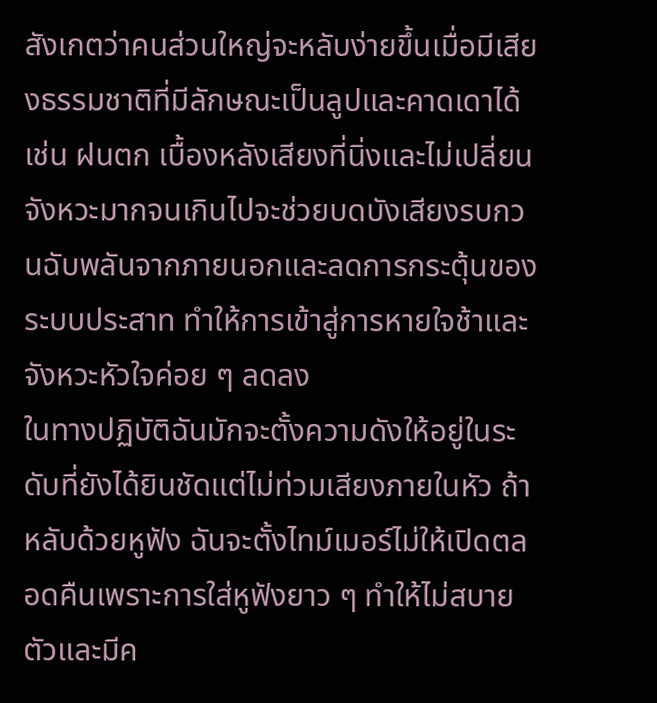สังเกตว่าคนส่วนใหญ่จะหลับง่ายขึ้นเมื่อมีเสียงธรรมชาติที่มีลักษณะเป็นลูปและคาดเดาได้ เช่น ฝนตก เบื้องหลังเสียงที่นิ่งและไม่เปลี่ยนจังหวะมากจนเกินไปจะช่วยบดบังเสียงรบกวนฉับพลันจากภายนอกและลดการกระตุ้นของระบบประสาท ทำให้การเข้าสู่การหายใจช้าและจังหวะหัวใจค่อย ๆ ลดลง
ในทางปฏิบัติฉันมักจะตั้งความดังให้อยู่ในระดับที่ยังได้ยินชัดแต่ไม่ท่วมเสียงภายในหัว ถ้าหลับด้วยหูฟัง ฉันจะตั้งไทม์เมอร์ไม่ให้เปิดตลอดคืนเพราะการใส่หูฟังยาว ๆ ทำให้ไม่สบายตัวและมีค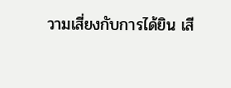วามเสี่ยงกับการได้ยิน เสี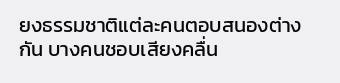ยงธรรมชาติแต่ละคนตอบสนองต่างกัน บางคนชอบเสียงคลื่น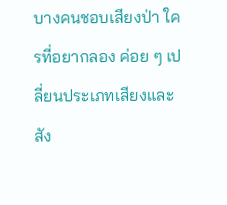บางคนชอบเสียงป่า ใครที่อยากลอง ค่อย ๆ เปลี่ยนประเภทเสียงและสัง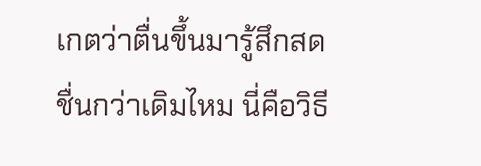เกตว่าตื่นขึ้นมารู้สึกสดชื่นกว่าเดิมไหม นี่คือวิธี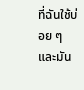ที่ฉันใช้บ่อย ๆ และมัน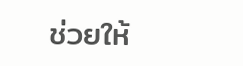ช่วยให้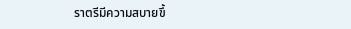ราตรีมีความสบายขึ้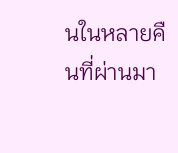นในหลายคืนที่ผ่านมา